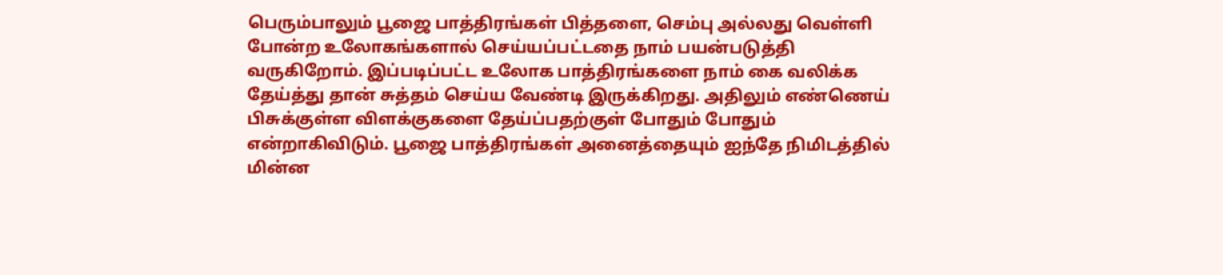பெரும்பாலும் பூஜை பாத்திரங்கள் பித்தளை, செம்பு அல்லது வெள்ளி போன்ற உலோகங்களால் செய்யப்பட்டதை நாம் பயன்படுத்தி வருகிறோம். இப்படிப்பட்ட உலோக பாத்திரங்களை நாம் கை வலிக்க தேய்த்து தான் சுத்தம் செய்ய வேண்டி இருக்கிறது. அதிலும் எண்ணெய் பிசுக்குள்ள விளக்குகளை தேய்ப்பதற்குள் போதும் போதும் என்றாகிவிடும். பூஜை பாத்திரங்கள் அனைத்தையும் ஐந்தே நிமிடத்தில் மின்ன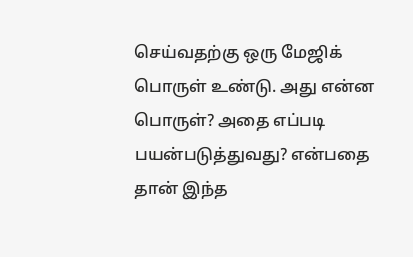செய்வதற்கு ஒரு மேஜிக் பொருள் உண்டு. அது என்ன பொருள்? அதை எப்படி பயன்படுத்துவது? என்பதை தான் இந்த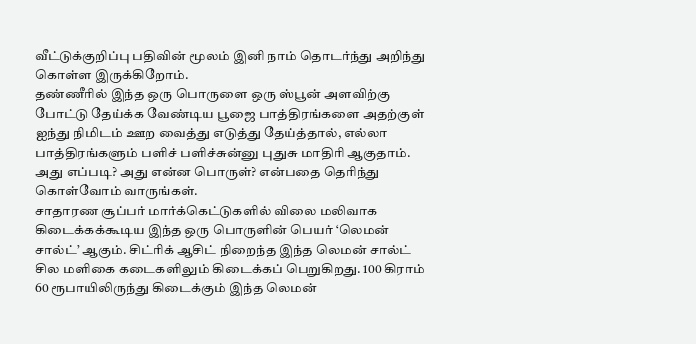வீட்டுக்குறிப்பு பதிவின் மூலம் இனி நாம் தொடர்ந்து அறிந்து கொள்ள இருக்கிறோம்.
தண்ணீரில் இந்த ஒரு பொருளை ஒரு ஸ்பூன் அளவிற்கு போட்டு தேய்க்க வேண்டிய பூஜை பாத்திரங்களை அதற்குள் ஐந்து நிமிடம் ஊற வைத்து எடுத்து தேய்த்தால், எல்லா பாத்திரங்களும் பளிச் பளிச்சுன்னு புதுசு மாதிரி ஆகுதாம். அது எப்படி? அது என்ன பொருள்? என்பதை தெரிந்து கொள்வோம் வாருங்கள்.
சாதாரண சூப்பர் மார்க்கெட்டுகளில் விலை மலிவாக கிடைக்கக்கூடிய இந்த ஒரு பொருளின் பெயர் ‘லெமன் சால்ட்’ ஆகும். சிட்ரிக் ஆசிட் நிறைந்த இந்த லெமன் சால்ட் சில மளிகை கடைகளிலும் கிடைக்கப் பெறுகிறது. 100 கிராம் 60 ரூபாயிலிருந்து கிடைக்கும் இந்த லெமன்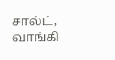சால்ட், வாங்கி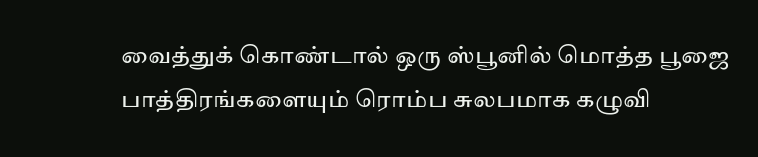வைத்துக் கொண்டால் ஒரு ஸ்பூனில் மொத்த பூஜை பாத்திரங்களையும் ரொம்ப சுலபமாக கழுவி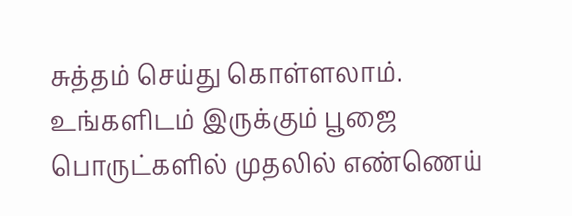சுத்தம் செய்து கொள்ளலாம்.
உங்களிடம் இருக்கும் பூஜை பொருட்களில் முதலில் எண்ணெய்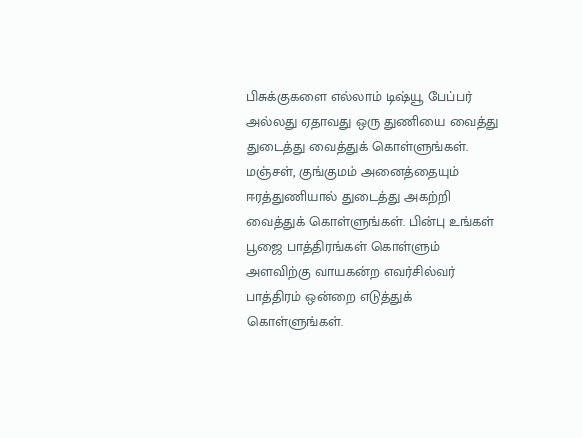பிசுக்குகளை எல்லாம் டிஷ்யூ பேப்பர் அல்லது ஏதாவது ஒரு துணியை வைத்து துடைத்து வைத்துக் கொள்ளுங்கள். மஞ்சள், குங்குமம் அனைத்தையும் ஈரத்துணியால் துடைத்து அகற்றி வைத்துக் கொள்ளுங்கள். பின்பு உங்கள் பூஜை பாத்திரங்கள் கொள்ளும் அளவிற்கு வாயகன்ற எவர்சில்வர் பாத்திரம் ஒன்றை எடுத்துக் கொள்ளுங்கள்.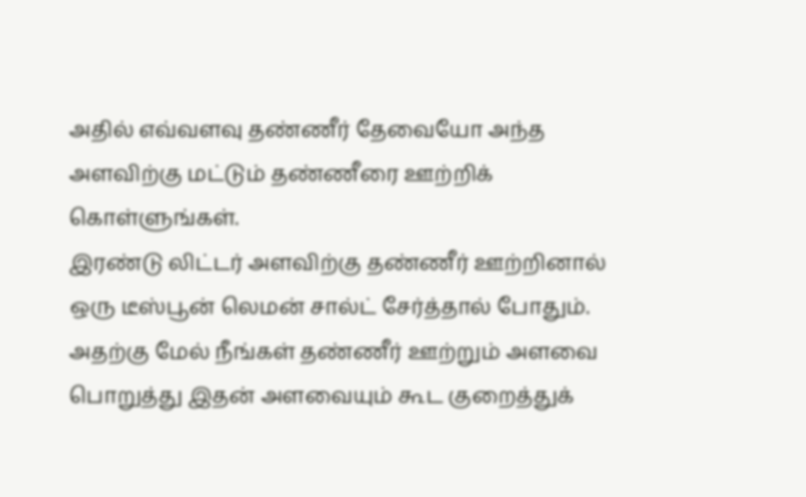அதில் எவ்வளவு தண்ணீர் தேவையோ அந்த அளவிற்கு மட்டும் தண்ணீரை ஊற்றிக் கொள்ளுங்கள்.
இரண்டு லிட்டர் அளவிற்கு தண்ணீர் ஊற்றினால் ஒரு டீஸ்பூன் லெமன் சால்ட் சேர்த்தால் போதும். அதற்கு மேல் நீங்கள் தண்ணீர் ஊற்றும் அளவை பொறுத்து இதன் அளவையும் கூட குறைத்துக்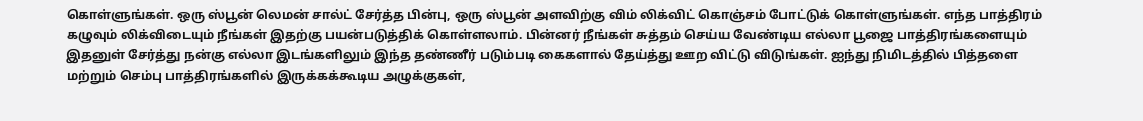கொள்ளுங்கள். ஒரு ஸ்பூன் லெமன் சால்ட் சேர்த்த பின்பு, ஒரு ஸ்பூன் அளவிற்கு விம் லிக்விட் கொஞ்சம் போட்டுக் கொள்ளுங்கள். எந்த பாத்திரம் கழுவும் லிக்விடையும் நீங்கள் இதற்கு பயன்படுத்திக் கொள்ளலாம். பின்னர் நீங்கள் சுத்தம் செய்ய வேண்டிய எல்லா பூஜை பாத்திரங்களையும் இதனுள் சேர்த்து நன்கு எல்லா இடங்களிலும் இந்த தண்ணீர் படும்படி கைகளால் தேய்த்து ஊற விட்டு விடுங்கள். ஐந்து நிமிடத்தில் பித்தளை மற்றும் செம்பு பாத்திரங்களில் இருக்கக்கூடிய அழுக்குகள்,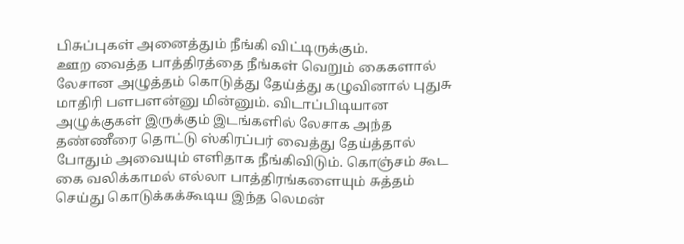பிசுப்புகள் அனைத்தும் நீங்கி விட்டிருக்கும்.
ஊற வைத்த பாத்திரத்தை நீங்கள் வெறும் கைகளால் லேசான அழுத்தம் கொடுத்து தேய்த்து கழுவினால் புதுசு மாதிரி பளபளன்னு மின்னும். விடாப்பிடியான அழுக்குகள் இருக்கும் இடங்களில் லேசாக அந்த தண்ணீரை தொட்டு ஸ்கிரப்பர் வைத்து தேய்த்தால் போதும் அவையும் எளிதாக நீங்கிவிடும். கொஞ்சம் கூட கை வலிக்காமல் எல்லா பாத்திரங்களையும் சுத்தம் செய்து கொடுக்கக்கூடிய இந்த லெமன்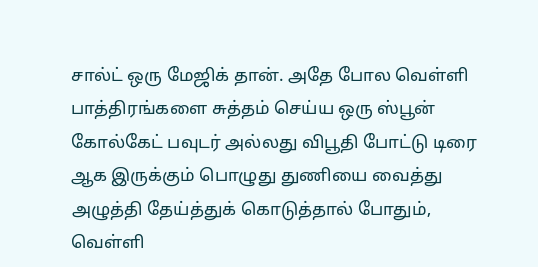சால்ட் ஒரு மேஜிக் தான். அதே போல வெள்ளி பாத்திரங்களை சுத்தம் செய்ய ஒரு ஸ்பூன் கோல்கேட் பவுடர் அல்லது விபூதி போட்டு டிரை ஆக இருக்கும் பொழுது துணியை வைத்து அழுத்தி தேய்த்துக் கொடுத்தால் போதும், வெள்ளி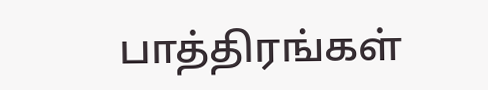பாத்திரங்கள்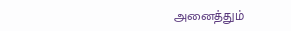அனைத்தும்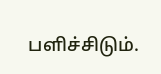பளிச்சிடும்.